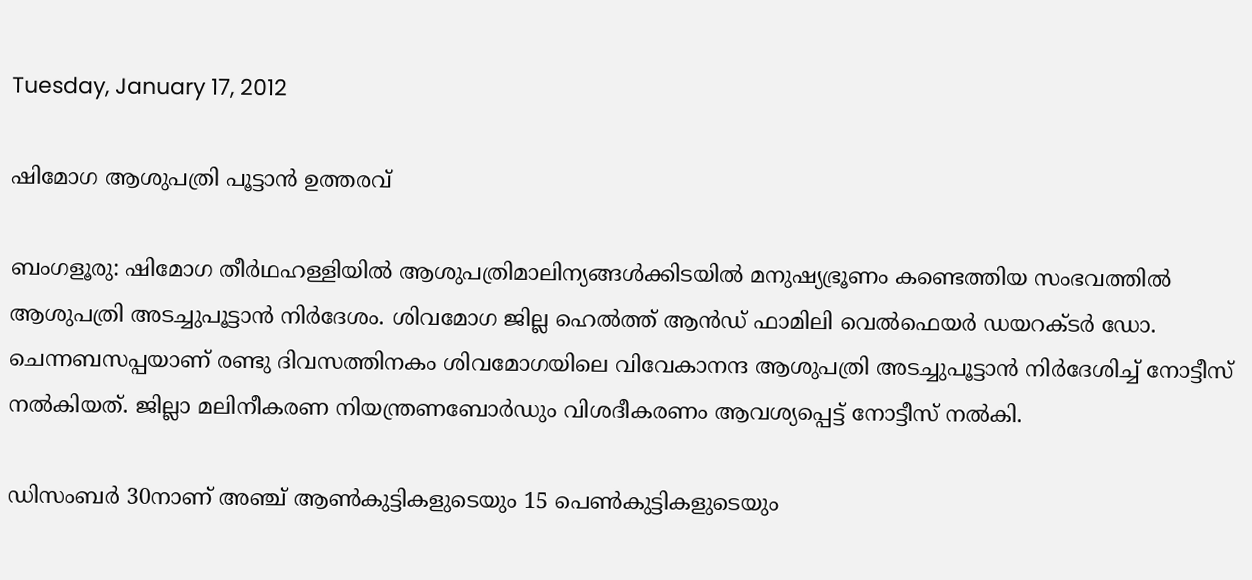Tuesday, January 17, 2012

ഷിമോഗ ആശുപത്രി പൂട്ടാന്‍ ഉത്തരവ്

ബംഗളൂരു: ഷിമോഗ തീര്‍ഥഹള്ളിയില്‍ ആശുപത്രിമാലിന്യങ്ങള്‍ക്കിടയില്‍ മനുഷ്യഭ്രൂണം കണ്ടെത്തിയ സംഭവത്തില്‍ ആശുപത്രി അടച്ചുപൂട്ടാന്‍ നിര്‍ദേശം. ശിവമോഗ ജില്ല ഹെല്‍ത്ത് ആന്‍ഡ് ഫാമിലി വെല്‍ഫെയര്‍ ഡയറക്ടര്‍ ഡോ. ചെന്നബസപ്പയാണ് രണ്ടു ദിവസത്തിനകം ശിവമോഗയിലെ വിവേകാനന്ദ ആശുപത്രി അടച്ചുപൂട്ടാന്‍ നിര്‍ദേശിച്ച് നോട്ടീസ് നല്‍കിയത്. ജില്ലാ മലിനീകരണ നിയന്ത്രണബോര്‍ഡും വിശദീകരണം ആവശ്യപ്പെട്ട് നോട്ടീസ് നല്‍കി.

ഡിസംബര്‍ 30നാണ് അഞ്ച് ആണ്‍കുട്ടികളുടെയും 15 പെണ്‍കുട്ടികളുടെയും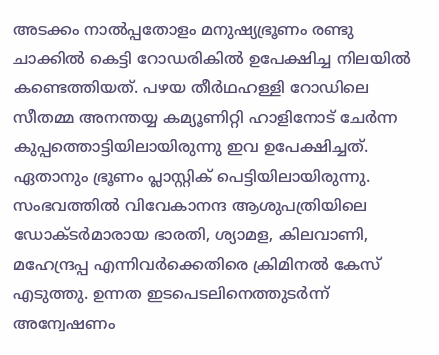അടക്കം നാല്‍പ്പതോളം മനുഷ്യഭ്രൂണം രണ്ടു ചാക്കില്‍ കെട്ടി റോഡരികില്‍ ഉപേക്ഷിച്ച നിലയില്‍ കണ്ടെത്തിയത്. പഴയ തീര്‍ഥഹള്ളി റോഡിലെ സീതമ്മ അനന്തയ്യ കമ്യൂണിറ്റി ഹാളിനോട് ചേര്‍ന്ന കുപ്പത്തൊട്ടിയിലായിരുന്നു ഇവ ഉപേക്ഷിച്ചത്. ഏതാനും ഭ്രൂണം പ്ലാസ്റ്റിക് പെട്ടിയിലായിരുന്നു. സംഭവത്തില്‍ വിവേകാനന്ദ ആശുപത്രിയിലെ ഡോക്ടര്‍മാരായ ഭാരതി, ശ്യാമള, കിലവാണി, മഹേന്ദ്രപ്പ എന്നിവര്‍ക്കെതിരെ ക്രിമിനല്‍ കേസ് എടുത്തു. ഉന്നത ഇടപെടലിനെത്തുടര്‍ന്ന് അന്വേഷണം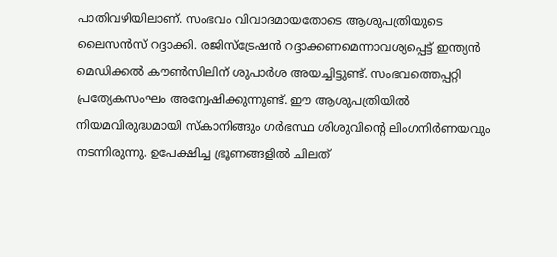പാതിവഴിയിലാണ്. സംഭവം വിവാദമായതോടെ ആശുപത്രിയുടെ ലൈസന്‍സ് റദ്ദാക്കി. രജിസ്ട്രേഷന്‍ റദ്ദാക്കണമെന്നാവശ്യപ്പെട്ട് ഇന്ത്യന്‍ മെഡിക്കല്‍ കൗണ്‍സിലിന് ശുപാര്‍ശ അയച്ചിട്ടുണ്ട്. സംഭവത്തെപ്പറ്റി പ്രത്യേകസംഘം അന്വേഷിക്കുന്നുണ്ട്. ഈ ആശുപത്രിയില്‍ നിയമവിരുദ്ധമായി സ്കാനിങ്ങും ഗര്‍ഭസ്ഥ ശിശുവിന്റെ ലിംഗനിര്‍ണയവും നടന്നിരുന്നു. ഉപേക്ഷിച്ച ഭ്രൂണങ്ങളില്‍ ചിലത്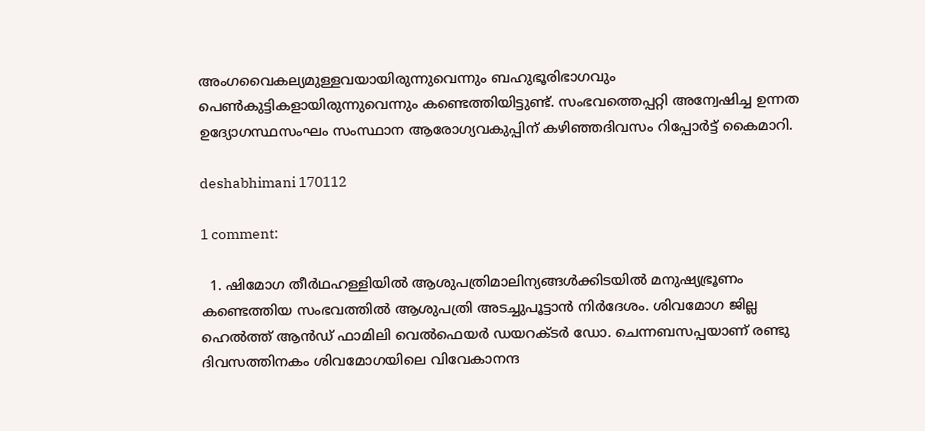അംഗവൈകല്യമുള്ളവയായിരുന്നുവെന്നും ബഹുഭൂരിഭാഗവും പെണ്‍കുട്ടികളായിരുന്നുവെന്നും കണ്ടെത്തിയിട്ടുണ്ട്. സംഭവത്തെപ്പറ്റി അന്വേഷിച്ച ഉന്നത ഉദ്യോഗസ്ഥസംഘം സംസ്ഥാന ആരോഗ്യവകുപ്പിന് കഴിഞ്ഞദിവസം റിപ്പോര്‍ട്ട് കൈമാറി.

deshabhimani 170112

1 comment:

  1. ഷിമോഗ തീര്‍ഥഹള്ളിയില്‍ ആശുപത്രിമാലിന്യങ്ങള്‍ക്കിടയില്‍ മനുഷ്യഭ്രൂണം കണ്ടെത്തിയ സംഭവത്തില്‍ ആശുപത്രി അടച്ചുപൂട്ടാന്‍ നിര്‍ദേശം. ശിവമോഗ ജില്ല ഹെല്‍ത്ത് ആന്‍ഡ് ഫാമിലി വെല്‍ഫെയര്‍ ഡയറക്ടര്‍ ഡോ. ചെന്നബസപ്പയാണ് രണ്ടു ദിവസത്തിനകം ശിവമോഗയിലെ വിവേകാനന്ദ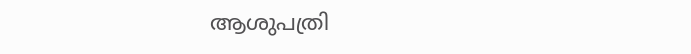ആശുപത്രി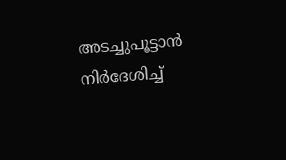അടച്ചുപൂട്ടാന്‍ നിര്‍ദേശിച്ച്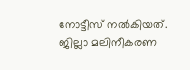നോട്ടീസ് നല്‍കിയത്. ജില്ലാ മലിനീകരണ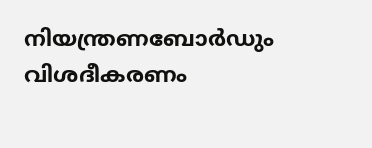നിയന്ത്രണബോര്‍ഡും വിശദീകരണം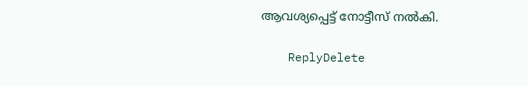ആവശ്യപ്പെട്ട് നോട്ടീസ് നല്‍കി.

    ReplyDelete